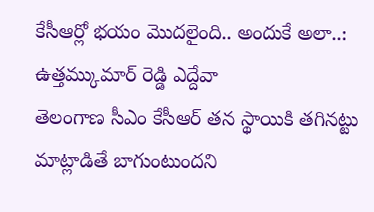కేసీఆర్లో భయం మొదలైంది.. అందుకే అలా..: ఉత్తమ్కుమార్ రెడ్డి ఎద్దేవా
తెలంగాణ సీఎం కేసీఆర్ తన స్థాయికి తగినట్టు మాట్లాడితే బాగుంటుందని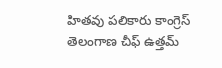హితవు పలికారు కాంగ్రెస్ తెలంగాణ చీఫ్ ఉత్తమ్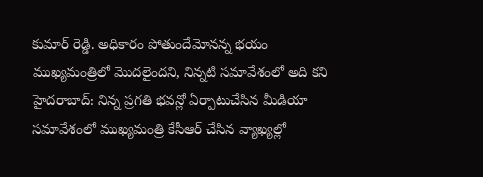కుమార్ రెడ్డి. అధికారం పోతుందేమోనన్న భయం ముఖ్యమంత్రిలో మొదలైందని, నిన్నటి సమావేశంలో అది కని
హైదరాబాద్: నిన్న ప్రగతి భవన్లో ఏర్పాటుచేసిన మీడియా సమావేశంలో ముఖ్యమంత్రి కేసీఆర్ చేసిన వ్యాఖ్యల్లో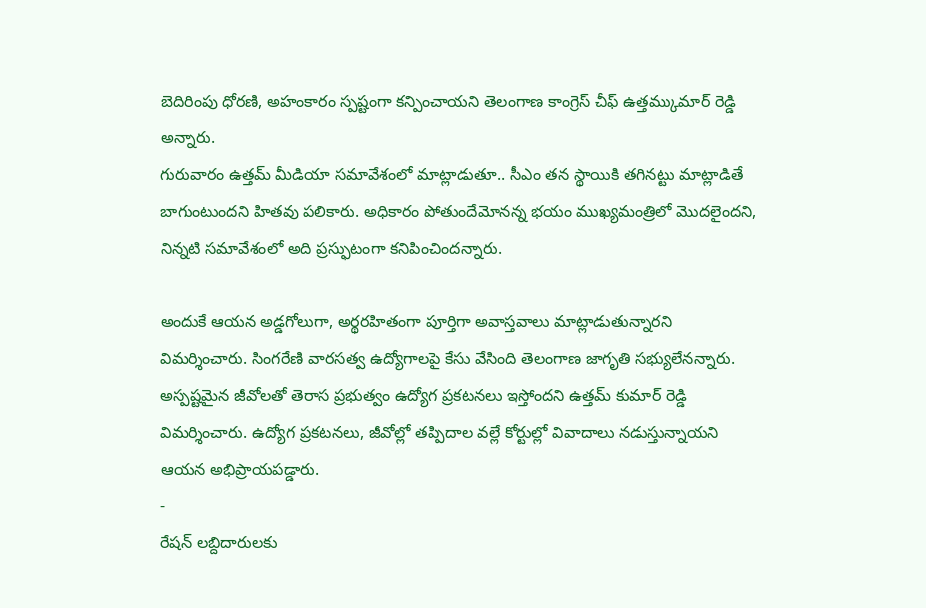బెదిరింపు ధోరణి, అహంకారం స్పష్టంగా కన్పించాయని తెలంగాణ కాంగ్రెస్ చీఫ్ ఉత్తమ్కుమార్ రెడ్డి అన్నారు.
గురువారం ఉత్తమ్ మీడియా సమావేశంలో మాట్లాడుతూ.. సీఎం తన స్థాయికి తగినట్టు మాట్లాడితే బాగుంటుందని హితవు పలికారు. అధికారం పోతుందేమోనన్న భయం ముఖ్యమంత్రిలో మొదలైందని, నిన్నటి సమావేశంలో అది ప్రస్ఫుటంగా కనిపించిందన్నారు.

అందుకే ఆయన అడ్డగోలుగా, అర్థరహితంగా పూర్తిగా అవాస్తవాలు మాట్లాడుతున్నారని విమర్శించారు. సింగరేణి వారసత్వ ఉద్యోగాలపై కేసు వేసింది తెలంగాణ జాగృతి సభ్యులేనన్నారు.
అస్పష్టమైన జీవోలతో తెరాస ప్రభుత్వం ఉద్యోగ ప్రకటనలు ఇస్తోందని ఉత్తమ్ కుమార్ రెడ్డి విమర్శించారు. ఉద్యోగ ప్రకటనలు, జీవోల్లో తప్పిదాల వల్లే కోర్టుల్లో వివాదాలు నడుస్తున్నాయని ఆయన అభిప్రాయపడ్డారు.
-
రేషన్ లబ్దిదారులకు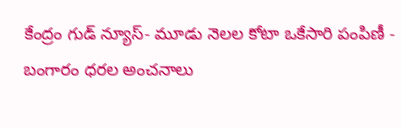కేంద్రం గుడ్ న్యూస్- మూడు నెలల కోటా ఒకేసారి పంపిణీ -
బంగారం ధరల అంచనాలు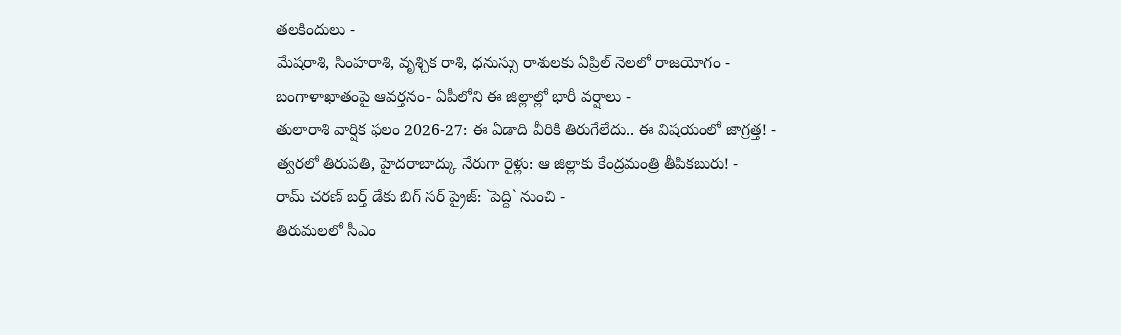తలకిందులు -
మేషరాశి, సింహరాశి, వృశ్చిక రాశి, ధనుస్సు రాశులకు ఏప్రిల్ నెలలో రాజయోగం -
బంగాళాఖాతంపై ఆవర్తనం- ఏపీలోని ఈ జిల్లాల్లో భారీ వర్షాలు -
తులారాశి వార్షిక ఫలం 2026-27: ఈ ఏడాది వీరికి తిరుగేలేదు.. ఈ విషయంలో జాగ్రత్త! -
త్వరలో తిరుపతి, హైదరాబాద్కు నేరుగా రైళ్లు: ఆ జిల్లాకు కేంద్రమంత్రి తీపికబురు! -
రామ్ చరణ్ బర్త్ డేకు బిగ్ సర్ ప్రైజ్: `పెద్ది` నుంచి -
తిరుమలలో సీఎం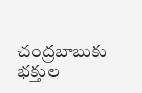చంద్రబాబుకు భక్తుల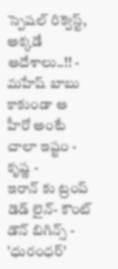స్పెషల్ రిక్వెస్ట్, అక్కడే ఆదేశాలు..!! -
మహేష్ బాబు కాకుండా ఆ హీరో అంటే చాలా ఇష్టం - కృష్ణ -
ఇరాన్ కు ట్రంప్ డెడ్ లైన్- కౌంట్ డౌన్ బిగిన్స్ -
'ధురంధర్'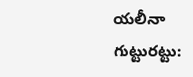యలీనా గుట్టురట్టు: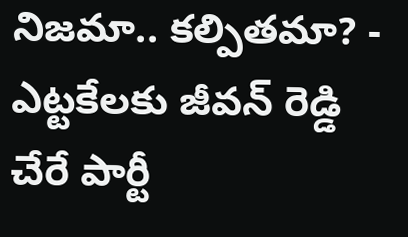నిజమా.. కల్పితమా? -
ఎట్టకేలకు జీవన్ రెడ్డి చేరే పార్టీ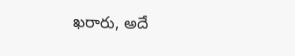ఖరారు, అదే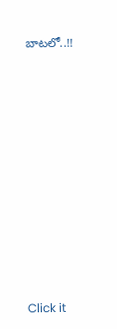బాటలో..!!












Click it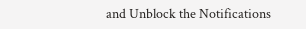and Unblock the Notifications